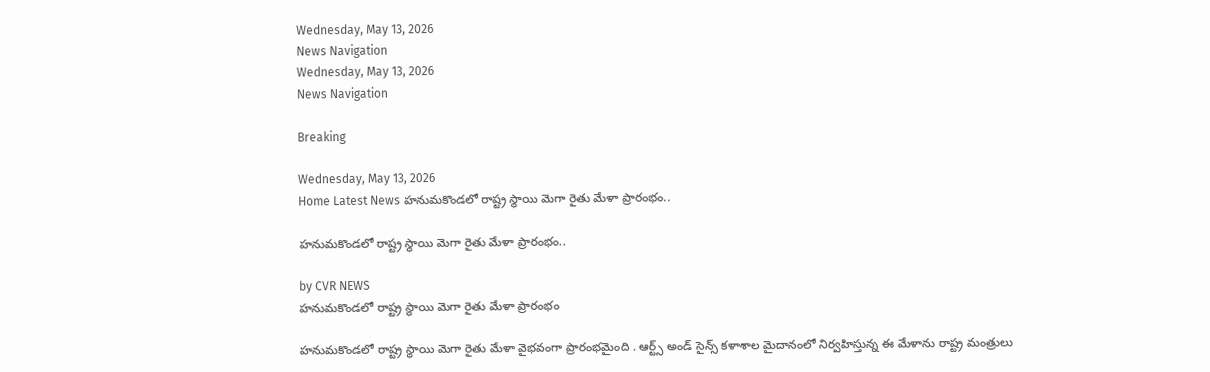Wednesday, May 13, 2026
News Navigation
Wednesday, May 13, 2026
News Navigation

Breaking

Wednesday, May 13, 2026
Home Latest News హనుమకొండలో రాష్ట్ర స్థాయి మెగా రైతు మేళా ప్రారంభం..

హనుమకొండలో రాష్ట్ర స్థాయి మెగా రైతు మేళా ప్రారంభం..

by CVR NEWS
హనుమకొండలో రాష్ట్ర స్థాయి మెగా రైతు మేళా ప్రారంభం

హనుమకొండలో రాష్ట్ర స్థాయి మెగా రైతు మేళా వైభవంగా ప్రారంభమైంది . ఆర్ట్స్ అండ్ సైన్స్ కళాశాల మైదానంలో నిర్వహిస్తున్న ఈ మేళాను రాష్ట్ర మంత్రులు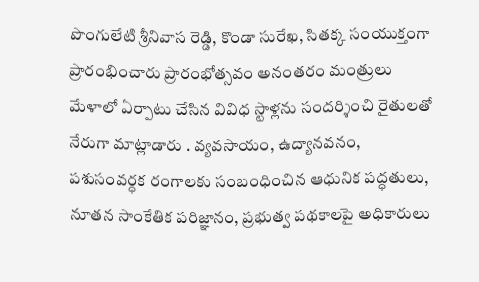పొంగులేటి శ్రీనివాస రెడ్డి, కొండా సురేఖ, సితక్క సంయుక్తంగా ప్రారంభించారు ప్రారంభోత్సవం అనంతరం మంత్రులు మేళాలో ఏర్పాటు చేసిన వివిధ స్టాళ్లను సందర్శించి రైతులతో నేరుగా మాట్లాడారు . వ్యవసాయం, ఉద్యానవనం, పశుసంవర్ధక రంగాలకు సంబంధించిన ఆధునిక పద్ధతులు, నూతన సాంకేతిక పరిజ్ఞానం, ప్రభుత్వ పథకాలపై అధికారులు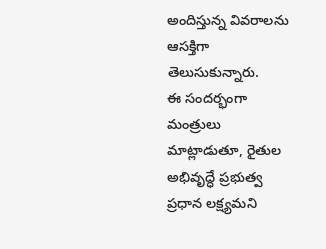అందిస్తున్న వివరాలను ఆసక్తిగా తెలుసుకున్నారు.
ఈ సందర్భంగా మంత్రులు మాట్లాడుతూ, రైతుల అభివృద్ధే ప్రభుత్వ ప్రధాన లక్ష్యమని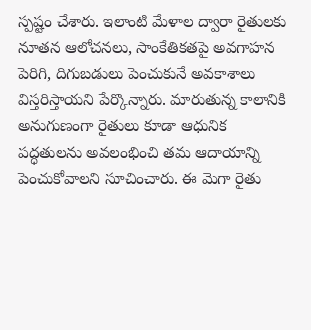స్పష్టం చేశారు. ఇలాంటి మేళాల ద్వారా రైతులకు నూతన ఆలోచనలు, సాంకేతికతపై అవగాహన పెరిగి, దిగుబడులు పెంచుకునే అవకాశాలు విస్తరిస్తాయని పేర్కొన్నారు. మారుతున్న కాలానికి అనుగుణంగా రైతులు కూడా ఆధునిక పద్ధతులను అవలంభించి తమ ఆదాయాన్ని పెంచుకోవాలని సూచించారు. ఈ మెగా రైతు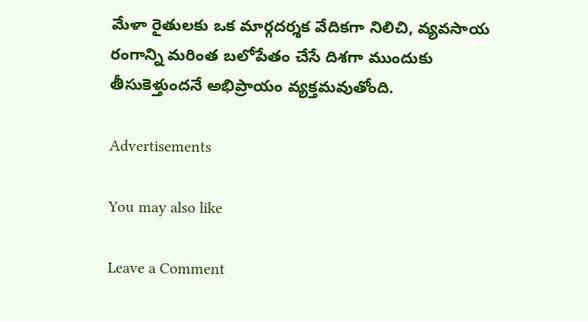మేళా రైతులకు ఒక మార్గదర్శక వేదికగా నిలిచి, వ్యవసాయ రంగాన్ని మరింత బలోపేతం చేసే దిశగా ముందుకు తీసుకెళ్తుందనే అభిప్రాయం వ్యక్తమవుతోంది.

Advertisements

You may also like

Leave a Comment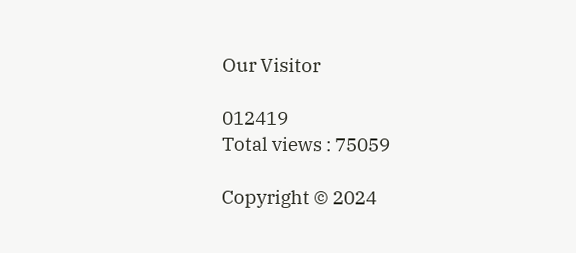Our Visitor

012419
Total views : 75059

Copyright © 2024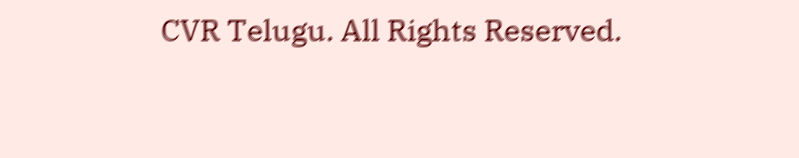CVR Telugu. All Rights Reserved.